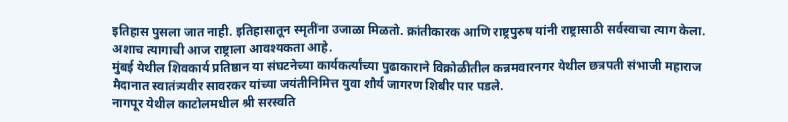इतिहास पुसला जात नाही. इतिहासातून स्मृतींना उजाळा मिळतो. क्रांतीकारक आणि राष्ट्रपुरुष यांनी राष्ट्रासाठी सर्वस्वाचा त्याग केला. अशाच त्यागाची आज राष्ट्राला आवश्यकता आहे.
मुंबई येथील शिवकार्य प्रतिष्ठान या संघटनेच्या कार्यकर्त्यांच्या पुढाकाराने विक्रोळीतील कन्नमवारनगर येथील छत्रपती संभाजी महाराज मैदानात स्वातंत्र्यवीर सावरकर यांच्या जयंतीनिमित्त युवा शौर्य जागरण शिबीर पार पडले.
नागपूर येथील काटोलमधील श्री सरस्वति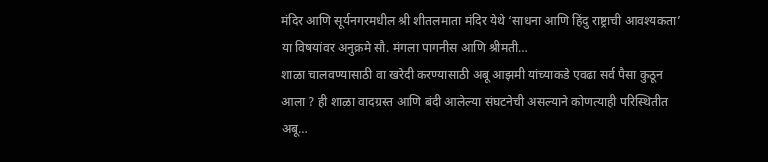मंदिर आणि सूर्यनगरमधील श्री शीतलमाता मंदिर येथे ‘साधना आणि हिंदु राष्ट्राची आवश्यकता’ या विषयांवर अनुक्रमे सौ. मंगला पागनीस आणि श्रीमती…
शाळा चालवण्यासाठी वा खरेदी करण्यासाठी अबू आझमी यांच्याकडे एवढा सर्व पैसा कुठून आला ? ही शाळा वादग्रस्त आणि बंदी आलेल्या संघटनेची असल्याने कोणत्याही परिस्थितीत अबू…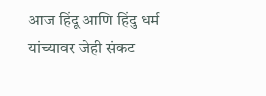आज हिंदू आणि हिंदु धर्म यांच्यावर जेही संकट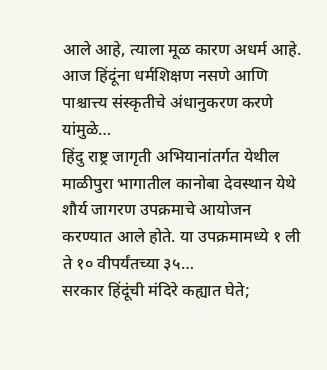आले आहे, त्याला मूळ कारण अधर्म आहे. आज हिंदूंना धर्मशिक्षण नसणे आणि पाश्चात्त्य संस्कृतीचे अंधानुकरण करणे यांमुळे…
हिंदु राष्ट्र जागृती अभियानांतर्गत येथील माळीपुरा भागातील कानोबा देवस्थान येथे शौर्य जागरण उपक्रमाचे आयोजन करण्यात आले होते. या उपक्रमामध्ये १ ली ते १० वीपर्यंतच्या ३५…
सरकार हिंदूंची मंदिरे कह्यात घेते;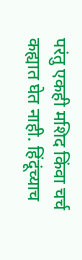परंतु एकही मशिद किंवा चर्च कह्यात घेत नाही. हिंदूंच्याच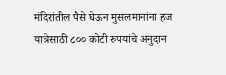मंदिरांतील पैसे घेऊन मुसलमानांना हज यात्रेसाठी ८०० कोटी रुपयांचे अनुदान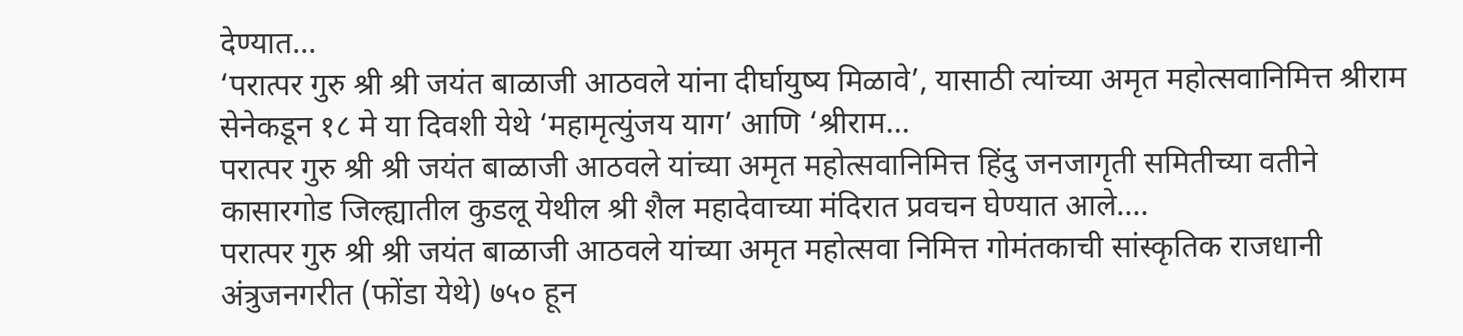देण्यात…
‘परात्पर गुरु श्री श्री जयंत बाळाजी आठवले यांना दीर्घायुष्य मिळावे’, यासाठी त्यांच्या अमृत महोत्सवानिमित्त श्रीराम सेनेकडून १८ मे या दिवशी येथे ‘महामृत्युंजय याग’ आणि ‘श्रीराम…
परात्पर गुरु श्री श्री जयंत बाळाजी आठवले यांच्या अमृत महोत्सवानिमित्त हिंदु जनजागृती समितीच्या वतीने कासारगोड जिल्ह्यातील कुडलू येथील श्री शैल महादेवाच्या मंदिरात प्रवचन घेण्यात आले.…
परात्पर गुरु श्री श्री जयंत बाळाजी आठवले यांच्या अमृत महोत्सवा निमित्त गोमंतकाची सांस्कृतिक राजधानी अंत्रुजनगरीत (फोंडा येथे) ७५० हून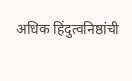अधिक हिंदुत्वनिष्ठांची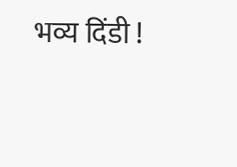भव्य दिंडी !